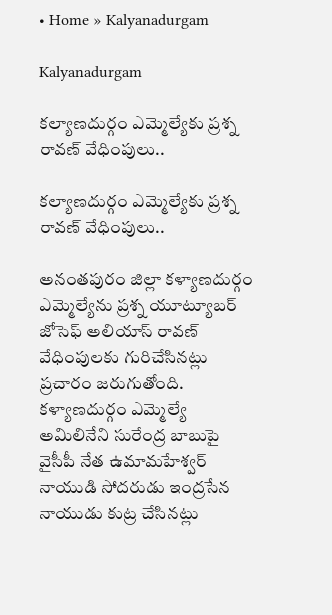• Home » Kalyanadurgam

Kalyanadurgam

కల్యాణదుర్గం ఎమ్మెల్యేకు ప్రశ్న రావణ్‌ వేధింపులు..

కల్యాణదుర్గం ఎమ్మెల్యేకు ప్రశ్న రావణ్‌ వేధింపులు..

అనంతపురం జిల్లా కళ్యాణదుర్గం ఎమ్మెల్యేను ప్రశ్న యూట్యూబర్ జోసెఫ్ అలియాస్ రావణ్ వేధింపులకు గురిచేసినట్లు ప్రచారం జరుగుతోంది. కళ్యాణదుర్గం ఎమ్మెల్యే అమిలినేని సురేంద్ర బాబుపై వైసీపీ నేత ఉమామహేశ్వర్ నాయుడి సోదరుడు ఇంద్రసేన నాయుడు కుట్ర చేసినట్లు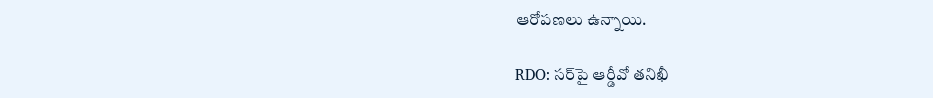ఆరోపణలు ఉన్నాయి.

RDO: సర్‌పై ఆర్డీవో తనిఖీ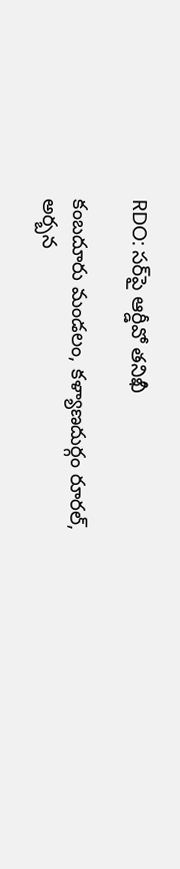RDO: సర్‌పై ఆర్డీవో తనిఖీ

కంబదూరు మండలం, కళ్యాణదుర్గం రూరల్‌, అర్బన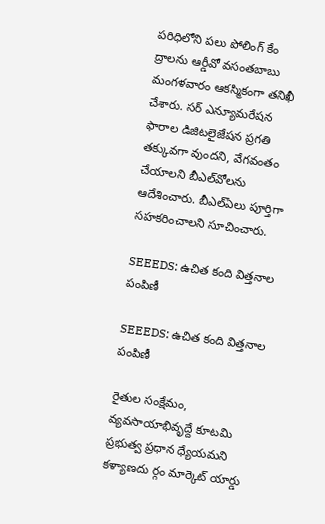పరిధిలోని పలు పోలింగ్‌ కేం ద్రాలను ఆర్డీవో వసంతబాబు మంగళవారం ఆకస్మికంగా తనిఖీ చేశారు. సర్‌ ఎన్యూమరేషన ఫారాల డిజిటలైజేషన ప్రగతి తక్కువగా వుందని, వేగవంతం చేయాలని బీఎల్‌వోలను ఆదేశించారు. బీఎల్‌ఏలు పూర్తిగా సహకరించాలని సూచించారు.

SEEEDS: ఉచిత కంది విత్తనాల పంపిణీ

SEEEDS: ఉచిత కంది విత్తనాల పంపిణీ

రైతుల సంక్షేమం, వ్యవసాయాభివృద్దే కూటమి ప్రభుత్వ ప్రధాన ధ్యేయమని కళ్యాణదు ర్గం మార్కెట్‌ యార్డు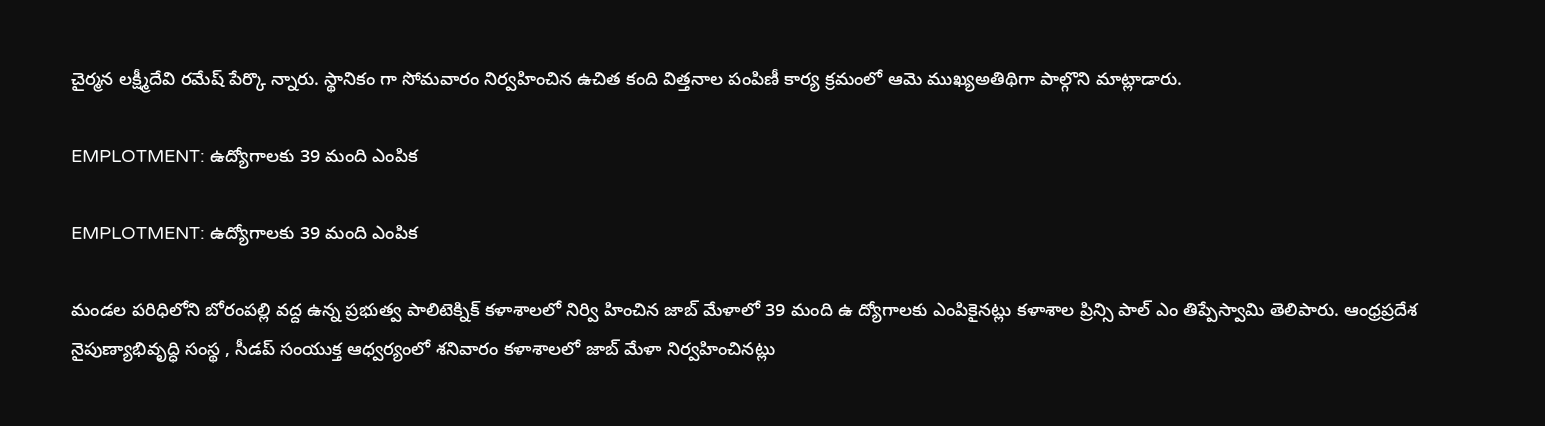చైర్మన లక్ష్మీదేవి రమేష్‌ పేర్కొ న్నారు. స్థానికం గా సోమవారం నిర్వహించిన ఉచిత కంది విత్తనాల పంపిణీ కార్య క్రమంలో ఆమె ముఖ్యఅతిథిగా పాల్గొని మాట్లాడారు.

EMPLOTMENT: ఉద్యోగాలకు 39 మంది ఎంపిక

EMPLOTMENT: ఉద్యోగాలకు 39 మంది ఎంపిక

మండల పరిధిలోని బోరంపల్లి వద్ద ఉన్న ప్రభుత్వ పాలిటెక్నిక్‌ కళాశాలలో నిర్వి హించిన జాబ్‌ మేళాలో 39 మంది ఉ ద్యోగాలకు ఎంపికైనట్లు కళాశాల ప్రిన్సి పాల్‌ ఎం తిప్పేస్వామి తెలిపారు. ఆంధ్రప్రదేశ నైపుణ్యాభివృద్ధి సంస్థ , సీడప్‌ సంయుక్త ఆధ్వర్యంలో శనివారం కళాశాలలో జాబ్‌ మేళా నిర్వహించినట్లు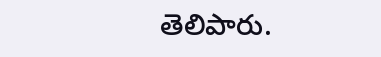తెలిపారు.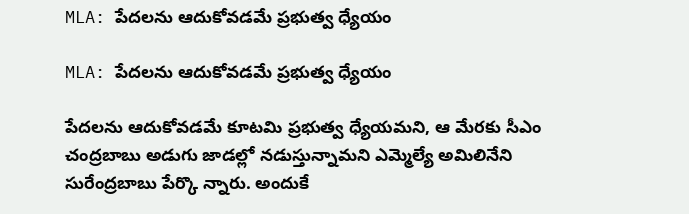MLA: పేదలను ఆదుకోవడమే ప్రభుత్వ ధ్యేయం

MLA: పేదలను ఆదుకోవడమే ప్రభుత్వ ధ్యేయం

పేదలను ఆదుకోవడమే కూటమి ప్రభుత్వ ధ్యేయమని, ఆ మేరకు సీఎం చంద్రబాబు అడుగు జాడల్లో నడుస్తున్నామని ఎమ్మెల్యే అమిలినేని సురేంద్రబాబు పేర్కొ న్నారు. అందుకే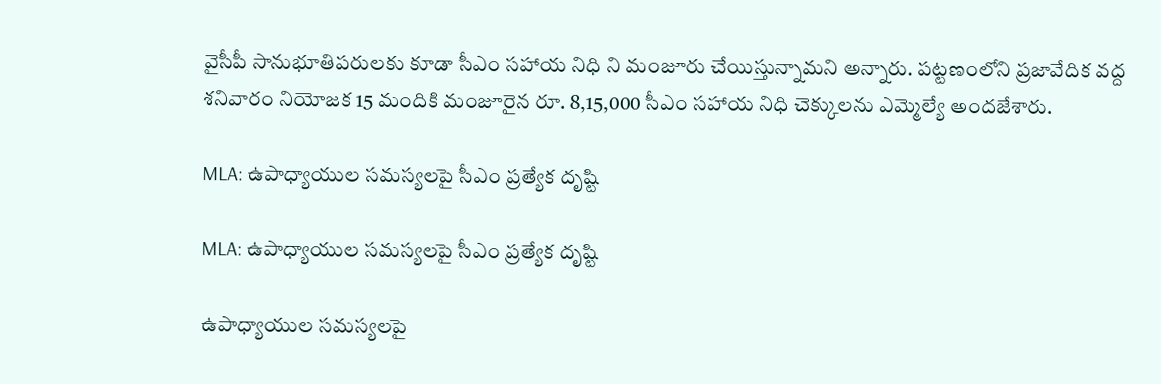వైసీపీ సానుభూతిపరులకు కూడా సీఎం సహాయ నిధి ని మంజూరు చేయిస్తున్నామని అన్నారు. పట్టణంలోని ప్రజావేదిక వద్ద శనివారం నియోజక 15 మందికి మంజూరైన రూ. 8,15,000 సీఎం సహాయ నిధి చెక్కులను ఎమ్మెల్యే అందజేశారు.

MLA: ఉపాధ్యాయుల సమస్యలపై సీఎం ప్రత్యేక దృష్టి

MLA: ఉపాధ్యాయుల సమస్యలపై సీఎం ప్రత్యేక దృష్టి

ఉపాధ్యాయుల సమస్యలపై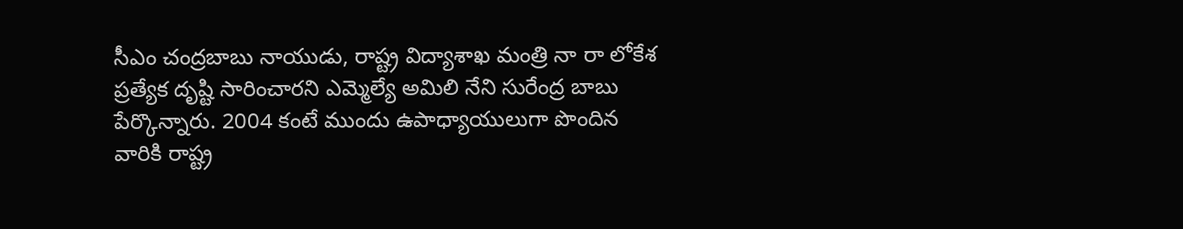సీఎం చంద్రబాబు నాయుడు, రాష్ట్ర విద్యాశాఖ మంత్రి నా రా లోకేశ ప్రత్యేక దృష్టి సారించారని ఎమ్మెల్యే అమిలి నేని సురేంద్ర బాబు పేర్కొన్నారు. 2004 కంటే ముందు ఉపాధ్యాయులుగా పొందిన వారికి రాష్ట్ర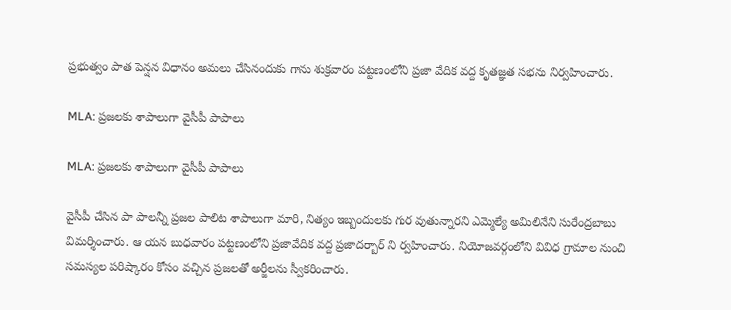ప్రభుత్వం పాత పెన్షన విధానం అమలు చేసినందుకు గాను శుక్రవారం పట్టణంలోని ప్రజా వేదిక వద్ద కృతజ్ఞత సభను నిర్వహించారు.

MLA: ప్రజలకు శాపాలుగా వైసీపీ పాపాలు

MLA: ప్రజలకు శాపాలుగా వైసీపీ పాపాలు

వైసీపీ చేసిన పా పాలన్నీ ప్రజల పాలిట శాపాలుగా మారి, నిత్యం ఇబ్బందులకు గుర వుతున్నారని ఎమ్మెల్యే అమిలినేని సురేంద్రబాబు విమర్శించారు. ఆ యన బుధవారం పట్టణంలోని ప్రజావేదిక వద్ద ప్రజాదర్బార్‌ ని ర్వహించారు. నియోజవర్గంలోని వివిధ గ్రామాల నుంచి సమస్యల పరిష్కారం కోసం వచ్చిన ప్రజలతో అర్జీలను స్వీకరించారు.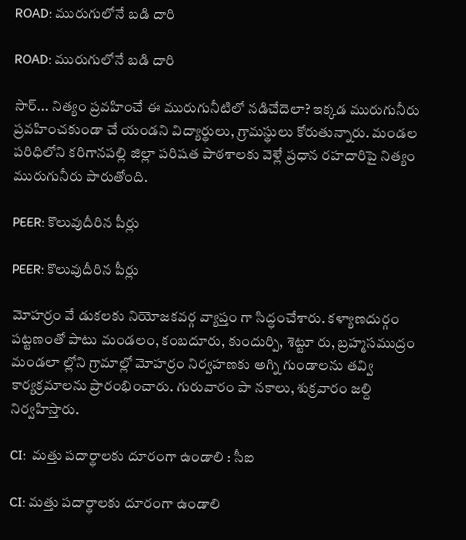ROAD: మురుగులోనే బడి దారి

ROAD: మురుగులోనే బడి దారి

సార్‌... నిత్యం ప్రవహించే ఈ మురుగునీటిలో నడిచేదెలా? ఇక్కడ మురుగునీరు ప్రవహించకుండా చే యండని విద్యార్థులు, గ్రామస్థులు కోరుతున్నారు. మండల పరిధిలోని కరిగానపల్లి జిల్లా పరిషత పాఠశాలకు వెళ్లే ప్రధాన రహదారిపై నిత్యం మురుగునీరు పారుతోంది.

PEER: కొలువుదీరిన పీర్లు

PEER: కొలువుదీరిన పీర్లు

మోహర్రం వే డుకలకు నియోజకవర్గ వ్యాప్తం గా సిద్ధంచేశారు. కళ్యాణదుర్గం పట్టణంతో పాటు మండలం, కంబదూరు, కుందుర్పి, శెట్టూ రు, బ్రహ్మసముద్రం మండలా ల్లోని గ్రామాల్లో మోహర్రం నిర్వహణకు అగ్ని గుండాలను తవ్వి కార్యక్రమాలను ప్రారంభించారు. గురువారం పా నకాలు, శుక్రవారం జల్ది నిర్వహిస్తారు.

CI:  మత్తు పదార్థాలకు దూరంగా ఉండాలి : సీఐ

CI: మత్తు పదార్థాలకు దూరంగా ఉండాలి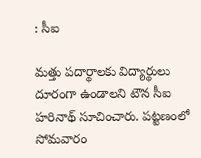: సీఐ

మత్తు పదార్థాలకు విద్యార్థులు దూరంగా ఉండాలని టౌన సీఐ హరినాథ్‌ సూచించారు. పట్టణంలో సోమవారం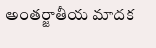అంతర్జాతీయ మాదక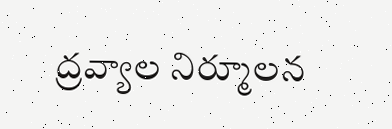ద్రవ్యాల నిర్మూలన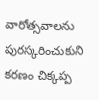వారోత్సవాలను పురస్కరించుకుని కరణం చిక్కప్ప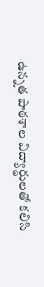ఉన్నత పాఠశాల విద్యార్థులతో కలిసి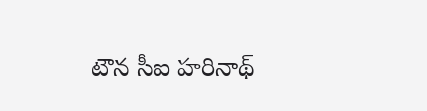టౌన సీఐ హరినాథ్‌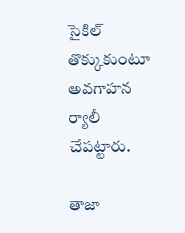సైకిల్‌ తొక్కుకుంటూ అవగాహన ర్యాలీ చేపట్టారు.

తాజా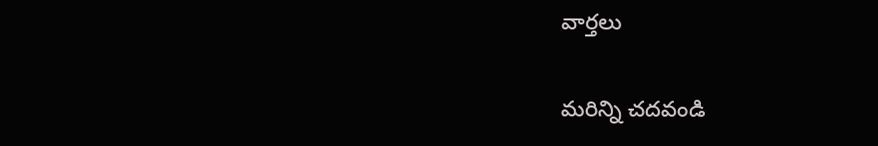వార్తలు

మరిన్ని చదవండి